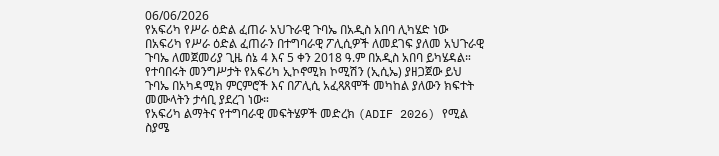06/06/2026
የአፍሪካ የሥራ ዕድል ፈጠራ አህጉራዊ ጉባኤ በአዲስ አበባ ሊካሄድ ነው
በአፍሪካ የሥራ ዕድል ፈጠራን በተግባራዊ ፖሊሲዎች ለመደገፍ ያለመ አህጉራዊ ጉባኤ ለመጀመሪያ ጊዜ ሰኔ 4 እና 5 ቀን 2018 ዓ.ም በአዲስ አበባ ይካሄዳል።
የተባበሩት መንግሥታት የአፍሪካ ኢኮኖሚክ ኮሚሽን (ኢሲኤ) ያዘጋጀው ይህ ጉባኤ በአካዳሚክ ምርምሮች እና በፖሊሲ አፈጻጸሞች መካከል ያለውን ክፍተት መሙላትን ታሳቢ ያደረገ ነው።
የአፍሪካ ልማትና የተግባራዊ መፍትሄዎች መድረክ (ADIF 2026) የሚል ስያሜ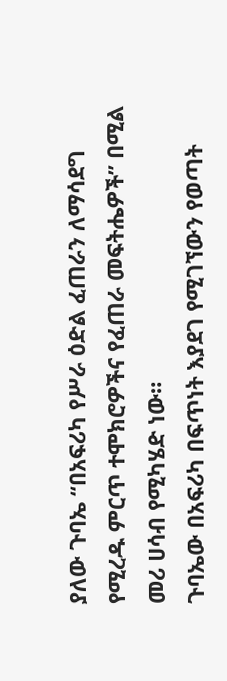ያለው ጉባኤ “በአፍሪካ የሥራ ዕድል ፈጠራን ለማሳደግ የሚረዱ ምርጥ ተሞክሮዎችና የፈጠራ መፍትሔዎች” በሚል መሪ ሀሳብ የሚካሄድ ነው።
ጉባኤው በአፍሪካ በፍጥነት እያደገ የሚገኘውን የወጣት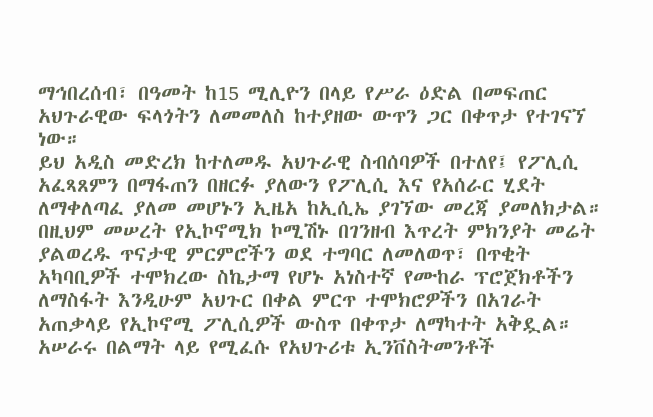ማኅበረሰብ፣ በዓመት ከ15 ሚሊዮን በላይ የሥራ ዕድል በመፍጠር አህጉራዊው ፍላጎትን ለመመለስ ከተያዘው ውጥን ጋር በቀጥታ የተገናኘ ነው።
ይህ አዲስ መድረክ ከተለመዱ አህጉራዊ ስብሰባዎች በተለየ፤ የፖሊሲ አፈጻጸምን በማፋጠን በዘርፉ ያለውን የፖሊሲ እና የአሰራር ሂደት ለማቀለጣፈ ያለመ መሆኑን ኢዜአ ከኢሲኤ ያገኘው መረጃ ያመለክታል።
በዚህም መሠረት የኢኮኖሚክ ኮሚሽኑ በገንዘብ እጥረት ምክንያት መሬት ያልወረዱ ጥናታዊ ምርምሮችን ወደ ተግባር ለመለወጥ፣ በጥቂት አካባቢዎች ተሞክረው ስኬታማ የሆኑ አነስተኛ የሙከራ ፕሮጀክቶችን ለማስፋት እንዲሁም አህጉር በቀል ምርጥ ተሞክሮዎችን በአገራት አጠቃላይ የኢኮኖሚ ፖሊሲዎች ውስጥ በቀጥታ ለማካተት አቅዷል።
አሠራሩ በልማት ላይ የሚፈሱ የአህጉሪቱ ኢንቨስትመንቶች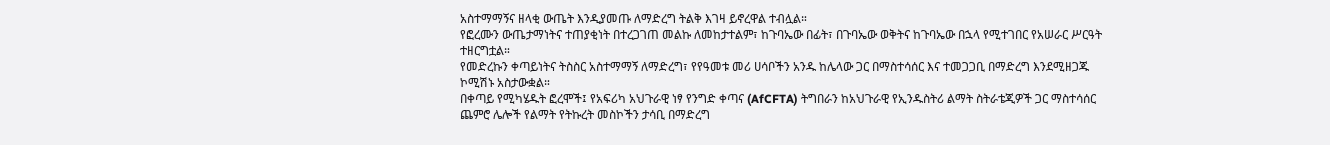አስተማማኝና ዘላቂ ውጤት እንዲያመጡ ለማድረግ ትልቅ እገዛ ይኖረዋል ተብሏል።
የፎረሙን ውጤታማነትና ተጠያቂነት በተረጋገጠ መልኩ ለመከታተልም፣ ከጉባኤው በፊት፣ በጉባኤው ወቅትና ከጉባኤው በኋላ የሚተገበር የአሠራር ሥርዓት ተዘርግቷል።
የመድረኩን ቀጣይነትና ትስስር አስተማማኝ ለማድረግ፣ የየዓመቱ መሪ ሀሳቦችን አንዱ ከሌላው ጋር በማስተሳሰር እና ተመጋጋቢ በማድረግ እንደሚዘጋጁ ኮሚሽኑ አስታውቋል።
በቀጣይ የሚካሄዱት ፎረሞች፤ የአፍሪካ አህጉራዊ ነፃ የንግድ ቀጣና (AfCFTA) ትግበራን ከአህጉራዊ የኢንዱስትሪ ልማት ስትራቴጂዎች ጋር ማስተሳሰር ጨምሮ ሌሎች የልማት የትኩረት መስኮችን ታሳቢ በማድረግ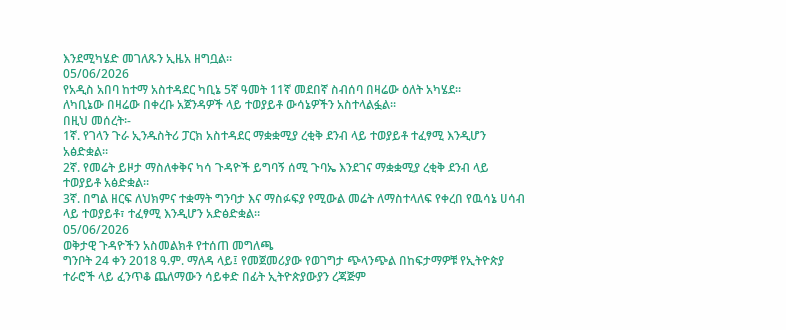እንደሚካሄድ መገለጹን ኢዜአ ዘግቧል።
05/06/2026
የአዲስ አበባ ከተማ አስተዳደር ካቢኔ 5ኛ ዓመት 11ኛ መደበኛ ስብሰባ በዛሬው ዕለት አካሄደ።
ለካቢኔው በዛሬው በቀረቡ አጀንዳዎች ላይ ተወያይቶ ውሳኔዎችን አስተላልፏል፡፡
በዚህ መሰረት፡-
1ኛ. የገላን ጉራ ኢንዱስትሪ ፓርክ አስተዳደር ማቋቋሚያ ረቂቅ ደንብ ላይ ተወያይቶ ተፈፃሚ እንዲሆን አፅድቋል።
2ኛ. የመሬት ይዞታ ማስለቀቅና ካሳ ጉዳዮች ይግባኝ ሰሚ ጉባኤ እንደገና ማቋቋሚያ ረቂቅ ደንብ ላይ ተወያይቶ አፅድቋል።
3ኛ. በግል ዘርፍ ለህክምና ተቋማት ግንባታ እና ማስፉፍያ የሚውል መሬት ለማስተላለፍ የቀረበ የዉሳኔ ሀሳብ ላይ ተወያይቶ፣ ተፈፃሚ እንዲሆን አድፅድቋል።
05/06/2026
ወቅታዊ ጉዳዮችን አስመልክቶ የተሰጠ መግለጫ
ግንቦት 24 ቀን 2018 ዓ.ም. ማለዳ ላይ፤ የመጀመሪያው የወገግታ ጭላንጭል በከፍታማዎቹ የኢትዮጵያ ተራሮች ላይ ፈንጥቆ ጨለማውን ሳይቀድ በፊት ኢትዮጵያውያን ረጃጅም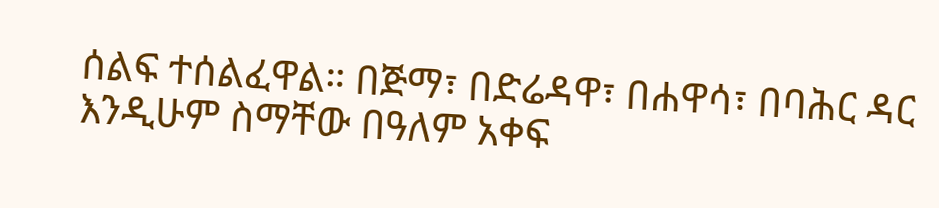ሰልፍ ተሰልፈዋል። በጅማ፣ በድሬዳዋ፣ በሐዋሳ፣ በባሕር ዳር እንዲሁም ስማቸው በዓለም አቀፍ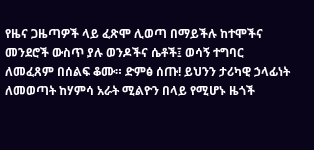የዜና ጋዜጣዎች ላይ ፈጽሞ ሊወጣ በማይችሉ ከተሞችና መንደሮች ውስጥ ያሉ ወንዶችና ሴቶች፤ ወሳኝ ተግባር ለመፈጸም በሰልፍ ቆሙ። ድምፅ ሰጡ! ይህንን ታሪካዊ ኃላፊነት ለመወጣት ከሃምሳ አራት ሚልዮን በላይ የሚሆኑ ዜጎች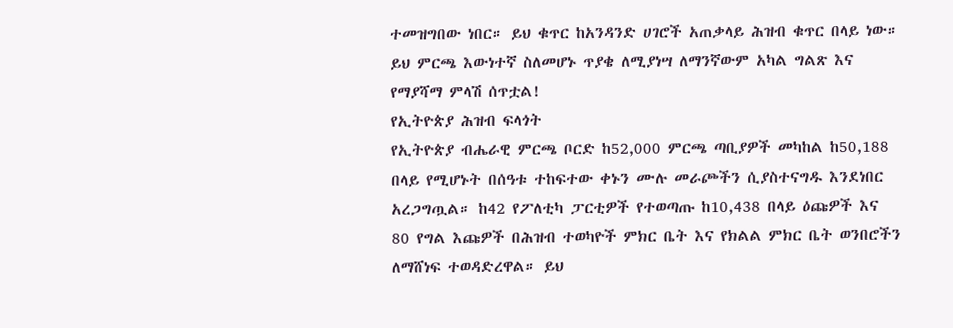ተመዝግበው ነበር። ይህ ቁጥር ከአንዳንድ ሀገሮች አጠቃላይ ሕዝብ ቁጥር በላይ ነው። ይህ ምርጫ እውነተኛ ስለመሆኑ ጥያቄ ለሚያነሣ ለማንኛውም አካል ግልጽ እና የማያሻማ ምላሽ ሰጥቷል!
የኢትዮጵያ ሕዝብ ፍላጎት
የኢትዮጵያ ብሔራዊ ምርጫ ቦርድ ከ52,000 ምርጫ ጣቢያዎች መካከል ከ50,188 በላይ የሚሆኑት በሰዓቱ ተከፍተው ቀኑን ሙሉ መራጮችን ሲያስተናግዱ እንደነበር አረጋግጧል። ከ42 የፖለቲካ ፓርቲዎች የተወጣጡ ከ10,438 በላይ ዕጩዎች እና 80 የግል እጩዎች በሕዝብ ተወካዮች ምክር ቤት እና የክልል ምክር ቤት ወንበሮችን ለማሸነፍ ተወዳድረዋል። ይህ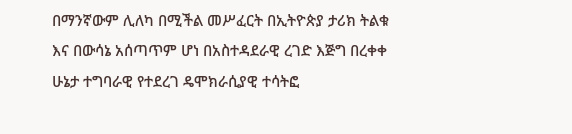በማንኛውም ሊለካ በሚችል መሥፈርት በኢትዮጵያ ታሪክ ትልቁ እና በውሳኔ አሰጣጥም ሆነ በአስተዳደራዊ ረገድ እጅግ በረቀቀ ሁኔታ ተግባራዊ የተደረገ ዴሞክራሲያዊ ተሳትፎ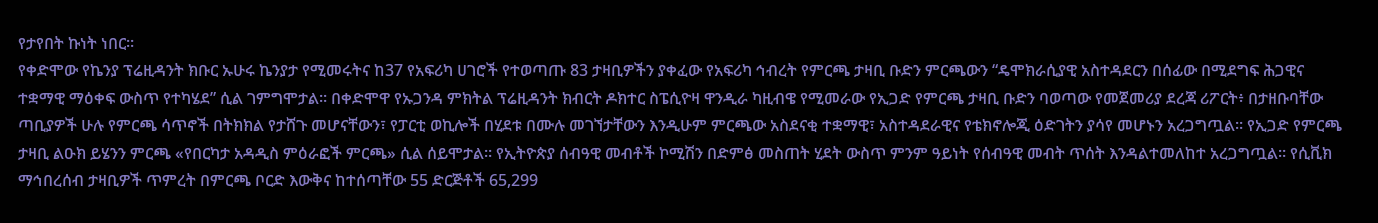የታየበት ኩነት ነበር።
የቀድሞው የኬንያ ፕሬዚዳንት ክቡር ኡሁሩ ኬንያታ የሚመሩትና ከ37 የአፍሪካ ሀገሮች የተወጣጡ 83 ታዛቢዎችን ያቀፈው የአፍሪካ ኅብረት የምርጫ ታዛቢ ቡድን ምርጫውን “ዴሞክራሲያዊ አስተዳደርን በሰፊው በሚደግፍ ሕጋዊና ተቋማዊ ማዕቀፍ ውስጥ የተካሄደ” ሲል ገምግሞታል። በቀድሞዋ የኡጋንዳ ምክትል ፕሬዚዳንት ክብርት ዶክተር ስፔሲዮዛ ዋንዲራ ካዚብዌ የሚመራው የኢጋድ የምርጫ ታዛቢ ቡድን ባወጣው የመጀመሪያ ደረጃ ሪፖርት፥ በታዘቡባቸው ጣቢያዎች ሁሉ የምርጫ ሳጥኖች በትክክል የታሸጉ መሆናቸውን፣ የፓርቲ ወኪሎች በሂደቱ በሙሉ መገኘታቸውን እንዲሁም ምርጫው አስደናቂ ተቋማዊ፣ አስተዳደራዊና የቴክኖሎጂ ዕድገትን ያሳየ መሆኑን አረጋግጧል። የኢጋድ የምርጫ ታዛቢ ልዑክ ይሄንን ምርጫ «የበርካታ አዳዲስ ምዕራፎች ምርጫ» ሲል ሰይሞታል። የኢትዮጵያ ሰብዓዊ መብቶች ኮሚሽን በድምፅ መስጠት ሂደት ውስጥ ምንም ዓይነት የሰብዓዊ መብት ጥሰት እንዳልተመለከተ አረጋግጧል። የሲቪክ ማኅበረሰብ ታዛቢዎች ጥምረት በምርጫ ቦርድ እውቅና ከተሰጣቸው 55 ድርጅቶች 65,299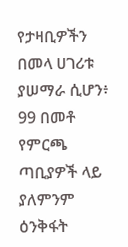የታዛቢዎችን በመላ ሀገሪቱ ያሠማራ ሲሆን፥ 99 በመቶ የምርጫ ጣቢያዎች ላይ ያለምንም ዕንቅፋት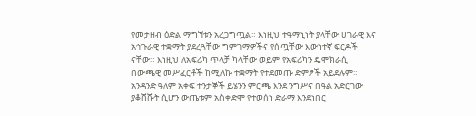የመታዘብ ዕድል ማግኘቱን አረጋግጧል። እነዚህ ተዓማኒነት ያላቸው ሀገራዊ እና አኅጉራዊ ተቋማት ያደረጓቸው ግምገማዎችና የሰጧቸው እውነተኛ ፍርዶች ናቸው። እነዚህ ለአፍሪካ ጥላቻ ካላቸው ወይም የአፍሪካን ዴሞክራሲ በውጫዊ መሥፈርቶች ከሚለኩ ተቋማት የተደመጡ ድምፆች አይደሉም።
አንዳንድ ዓለም አቀፍ ተንታኞች ይሄንን ምርጫ እንደ ንግሥና በዓል አድርገው ያቆሸሹት ሲሆን ውጤቱም አስቀድሞ የተወሰነ ድራማ እንደነበር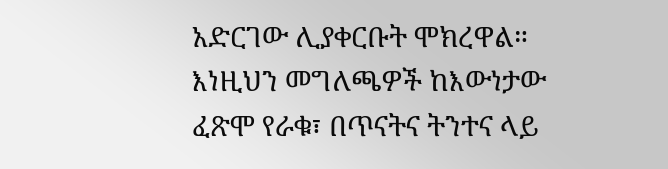አድርገው ሊያቀርቡት ሞክረዋል። እነዚህን መግለጫዎች ከእውነታው ፈጽሞ የራቁ፣ በጥናትና ትንተና ላይ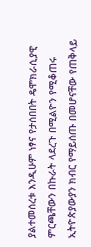ያልተመሰረቱ እንዲሁም ነፃና የታሰበበት ዴሞክራሲያዊ ምርጫቸውን በኩራት ላደረጉ በሚልዮን የሚቆጠሩ ኢትዮጵያውያን ክብር የማይሰጡ በመሆናቸው የጠቅላይ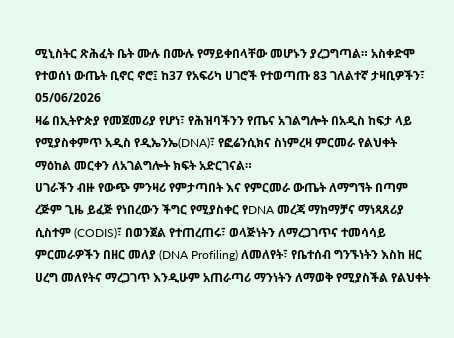ሚኒስትር ጽሕፈት ቤት ሙሉ በሙሉ የማይቀበላቸው መሆኑን ያረጋግጣል። አስቀድሞ የተወሰነ ውጤት ቢኖር ኖሮ፤ ከ37 የአፍሪካ ሀገሮች የተወጣጡ 83 ገለልተኛ ታዛቢዎችን፣
05/06/2026
ዛሬ በኢትዮጵያ የመጀመሪያ የሆነ፣ የሕዝባችንን የጤና አገልግሎት በአዲስ ከፍታ ላይ የሚያስቀምጥ አዲስ የዲኤንኤ(DNA)፣ የፎሬንሲክና ስነምረዛ ምርመራ የልህቀት ማዕከል መርቀን ለአገልግሎት ክፍት አድርገናል።
ሀገራችን ብዙ የውጭ ምንዛሪ የምታጣበት እና የምርመራ ውጤት ለማግኘት በጣም ረጅም ጊዜ ይፈጅ የነበረውን ችግር የሚያስቀር የDNA መረጃ ማከማቻና ማነጻጸሪያ ሲስተም (CODIS)፣ በወንጀል የተጠረጠሩ፣ ወላጅነትን ለማረጋገጥና ተመሳሳይ ምርመራዎችን በዘር መለያ (DNA Profiling) ለመለየት፣ የቤተሰብ ግንኙነትን እስከ ዘር ሀረግ መለየትና ማረጋገጥ እንዲሁም አጠራጣሪ ማንነትን ለማወቅ የሚያስችል የልህቀት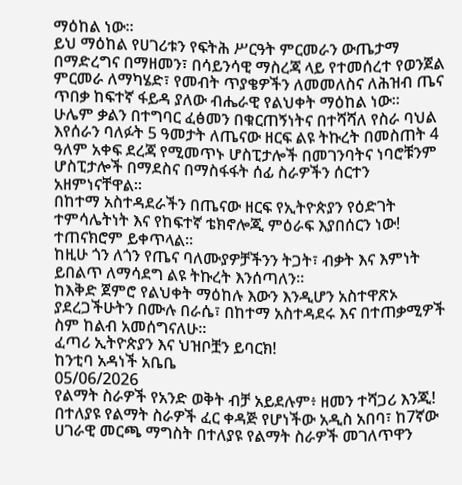ማዕከል ነው።
ይህ ማዕከል የሀገሪቱን የፍትሕ ሥርዓት ምርመራን ውጤታማ በማድረግና በማዘመን፣ በሳይንሳዊ ማስረጃ ላይ የተመሰረተ የወንጀል ምርመራ ለማካሄድ፣ የመብት ጥያቄዎችን ለመመለስና ለሕዝብ ጤና ጥበቃ ከፍተኛ ፋይዳ ያለው ብሔራዊ የልህቀት ማዕከል ነው።
ሁሌም ቃልን በተግባር ፈፅመን በቁርጠኝነትና በተሻሻለ የስራ ባህል እየሰራን ባለፉት 5 ዓመታት ለጤናው ዘርፍ ልዩ ትኩረት በመስጠት 4 ዓለም አቀፍ ደረጃ የሚመጥኑ ሆስፒታሎች በመገንባትና ነባሮቹንም ሆስፒታሎች በማደስና በማስፋፋት ሰፊ ስራዎችን ሰርተን አዘምነናቸዋል፡፡
በከተማ አስተዳደራችን በጤናው ዘርፍ የኢትዮጵያን የዕድገት ተምሳሌትነት እና የከፍተኛ ቴክኖሎጂ ምዕራፍ እያበሰርን ነው! ተጠናክሮም ይቀጥላል።
ከዚሁ ጎን ለጎን የጤና ባለሙያዎቻችንን ትጋት፣ ብቃት እና እምነት ይበልጥ ለማሳደግ ልዩ ትኩረት እንሰጣለን።
ከእቅድ ጀምሮ የልህቀት ማዕከሉ እውን እንዲሆን አስተዋጽኦ ያደረጋችሁትን በሙሉ በራሴ፣ በከተማ አስተዳደሩ እና በተጠቃሚዎች ስም ከልብ አመሰግናለሁ።
ፈጣሪ ኢትዮጵያን እና ህዝቦቿን ይባርክ!
ከንቲባ አዳነች አቤቤ
05/06/2026
የልማት ስራዎች የአንድ ወቅት ብቻ አይደሉም፥ ዘመን ተሻጋሪ እንጂ!
በተለያዩ የልማት ስራዎች ፈር ቀዳጅ የሆነችው አዲስ አበባ፣ ከ7ኛው ሀገራዊ መርጫ ማግስት በተለያዩ የልማት ስራዎች መገለጥዋን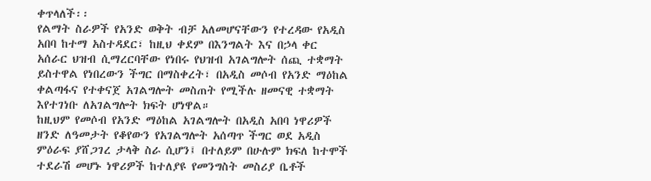ቀጥላለች፡፡
የልማት ስራዎች የአንድ ወቅት ብቻ አለመሆናቸውን የተረዳው የአዲስ አበባ ከተማ አስተዳደር፣ ከዚህ ቀደም በእንግልት እና በኃላ ቀር አሰራር ህዝብ ሲማረርባቸው የነበሩ የህዝብ አገልግሎት ሰጪ ተቋማት ይስተዋል የነበረውን ችግር በማስቀረት፣ በአዲስ መሶብ የአንድ ማዕከል ቀልጣፋና የተቀናጀ አገልግሎት መስጠት የሚችሉ ዘመናዊ ተቋማት እየተገነቡ ለአገልግሎት ክፍት ሆነዋል።
ከዚህም የመሶብ የአንድ ማዕከል አገልግሎት በአዲስ አበባ ነዋሪዎች ዘንድ ለዓመታት የቆየውን የአገልግሎት አሰጣጥ ችግር ወደ አዲስ ምዕራፍ ያሸጋገረ ታላቅ ስራ ሲሆን፤ በተለይም በሁሉም ክፍለ ከተሞች ተደራሽ መሆኑ ነዋሪዎች ከተለያዩ የመንግስት መስሪያ ቤቶች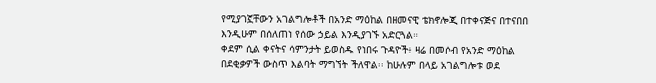የሚያገኟቸውን አገልግሎቶች በአንድ ማዕከል በዘመናዊ ቴክኖሎጂ በተቀናጅና በተናበበ እንዲሁም በሰለጠነ የሰው ኃይል እንዲያገኙ አድርጓል።
ቀደም ሲል ቀናትና ሳምንታት ይወስዱ የነበሩ ጉዳዮች፥ ዛሬ በመሶብ የአንድ ማዕከል በደቂቃዎች ውስጥ እልባት ማግኘት ችለዋል፡፡ ከሁሉም በላይ አገልግሎቱ ወደ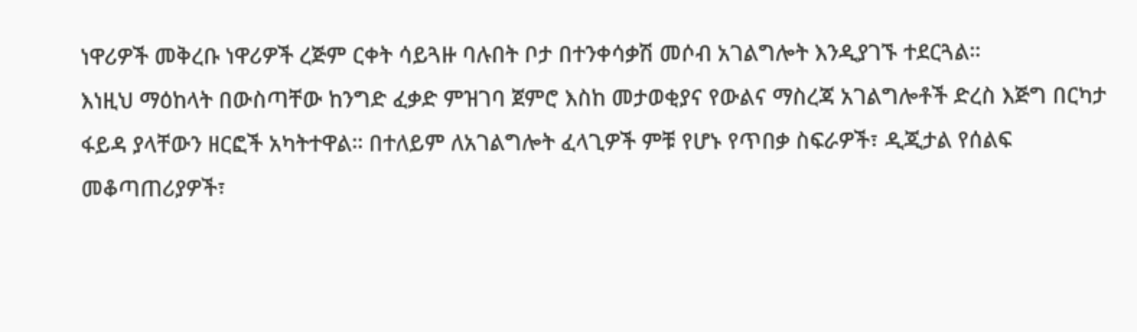ነዋሪዎች መቅረቡ ነዋሪዎች ረጅም ርቀት ሳይጓዙ ባሉበት ቦታ በተንቀሳቃሽ መሶብ አገልግሎት እንዲያገኙ ተደርጓል።
እነዚህ ማዕከላት በውስጣቸው ከንግድ ፈቃድ ምዝገባ ጀምሮ እስከ መታወቂያና የውልና ማስረጃ አገልግሎቶች ድረስ እጅግ በርካታ ፋይዳ ያላቸውን ዘርፎች አካትተዋል። በተለይም ለአገልግሎት ፈላጊዎች ምቹ የሆኑ የጥበቃ ስፍራዎች፣ ዲጂታል የሰልፍ መቆጣጠሪያዎች፣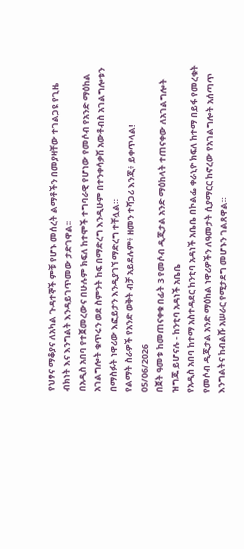የህፃና ማቆያና ለአካል ጉዳተኞች ምቹ የሆኑ መሰረት ልማቶችን በመያዛቸው ተገልጋዩ የጊዜ ብክነት እና እንግልት እንዳይገጥመው ታድገዋል፡፡
በአዲስ አበባ የተጀመረውና በሁሉም ክፍለ ከተሞች ተግባራዊ የሆነው የመሶብ የአንድ ማዕከል አገልግሎት ቁጥሩን ወደ ስምንት ከፍ በማድረግ እንዲሁም በተንቀሳቃሽ አውቶብስ አገልግሎቱን በማስፉት ነዋሪው እፎይታን እንዲያገኘ ማድረግ ተቸሏል።
የልማት ስራዎች የአንድ ወቅት ብቻ አይደሉም፥ ዘመን ተሻጋሪ እንጂ፥ ይቀጥላል!
05/06/2026
በጀት ዓመቱ ከመጠናቀቁ በፊት 3 የመሶብ ዲጂታል አንድ ማዕከላት ተጠናቀው ለአገልግሎት ዝግጁ ይሆናሉ - ከንቲባ አዳነች አቤቤ
የአዲስ አበባ ከተማ አስተዳደር ከንቲባ አዳነች አቤቤ በኮልፌ ቀራኒዮ ክፍለ ከተማ በይፋ የመረቁት የመሶብ ዲጂታል አንድ ማዕከል ነዋሪዎችን ለዓመታት ሲያማርር ከኖረው የአገልግሎት አሰጣጥ እንግልትና ከብልሹ አሠራር የሚታደግ መሆኑን ገልጸዋል።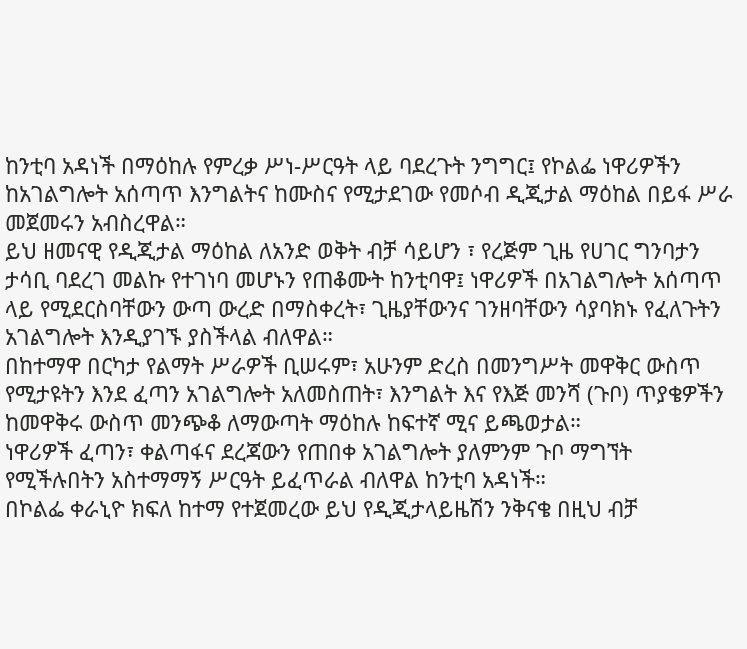ከንቲባ አዳነች በማዕከሉ የምረቃ ሥነ-ሥርዓት ላይ ባደረጉት ንግግር፤ የኮልፌ ነዋሪዎችን ከአገልግሎት አሰጣጥ እንግልትና ከሙስና የሚታደገው የመሶብ ዲጂታል ማዕከል በይፋ ሥራ መጀመሩን አብስረዋል።
ይህ ዘመናዊ የዲጂታል ማዕከል ለአንድ ወቅት ብቻ ሳይሆን ፣ የረጅም ጊዜ የሀገር ግንባታን ታሳቢ ባደረገ መልኩ የተገነባ መሆኑን የጠቆሙት ከንቲባዋ፤ ነዋሪዎች በአገልግሎት አሰጣጥ ላይ የሚደርስባቸውን ውጣ ውረድ በማስቀረት፣ ጊዜያቸውንና ገንዘባቸውን ሳያባክኑ የፈለጉትን አገልግሎት እንዲያገኙ ያስችላል ብለዋል።
በከተማዋ በርካታ የልማት ሥራዎች ቢሠሩም፣ አሁንም ድረስ በመንግሥት መዋቅር ውስጥ የሚታዩትን እንደ ፈጣን አገልግሎት አለመስጠት፣ እንግልት እና የእጅ መንሻ (ጉቦ) ጥያቄዎችን ከመዋቅሩ ውስጥ መንጭቆ ለማውጣት ማዕከሉ ከፍተኛ ሚና ይጫወታል።
ነዋሪዎች ፈጣን፣ ቀልጣፋና ደረጃውን የጠበቀ አገልግሎት ያለምንም ጉቦ ማግኘት የሚችሉበትን አስተማማኝ ሥርዓት ይፈጥራል ብለዋል ከንቲባ አዳነች።
በኮልፌ ቀራኒዮ ክፍለ ከተማ የተጀመረው ይህ የዲጂታላይዜሽን ንቅናቄ በዚህ ብቻ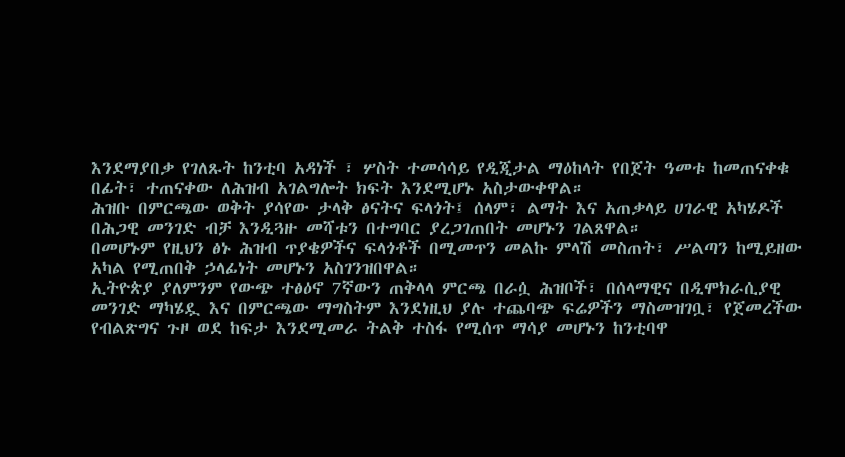እንደማያበቃ የገለጹት ከንቲባ አዳነች ፣ ሦስት ተመሳሳይ የዲጂታል ማዕከላት የበጀት ዓመቱ ከመጠናቀቁ በፊት፣ ተጠናቀው ለሕዝብ አገልግሎት ክፍት እንደሚሆኑ አስታውቀዋል።
ሕዝቡ በምርጫው ወቅት ያሳየው ታላቅ ፅናትና ፍላጎት፤ ሰላም፣ ልማት እና አጠቃላይ ሀገራዊ አካሄዶች በሕጋዊ መንገድ ብቻ እንዲጓዙ መሻቱን በተግባር ያረጋገጠበት መሆኑን ገልጸዋል።
በመሆኑም የዚህን ፅኑ ሕዝብ ጥያቄዎችና ፍላጎቶች በሚመጥን መልኩ ምላሽ መስጠት፣ ሥልጣን ከሚይዘው አካል የሚጠበቅ ኃላፊነት መሆኑን አስገንዝበዋል።
ኢትዮጵያ ያለምንም የውጭ ተፅዕኖ 7ኛውን ጠቅላላ ምርጫ በራሷ ሕዝቦች፣ በሰላማዊና በዲሞክራሲያዊ መንገድ ማካሄዷ እና በምርጫው ማግስትም እንደነዚህ ያሉ ተጨባጭ ፍሬዎችን ማስመዝገቧ፣ የጀመረችው የብልጽግና ጉዞ ወደ ከፍታ እንደሚመራ ትልቅ ተስፋ የሚሰጥ ማሳያ መሆኑን ከንቲባዋ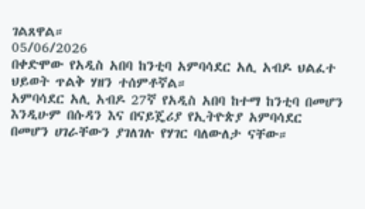ገልጸዋል።
05/06/2026
በቀድሞው የአዲስ አበባ ከንቲባ አምባሳደር አሊ አብዶ ህልፈተ ህይወት ጥልቅ ሃዘን ተሰምቶኛል።
አምባሳደር አሊ አብዶ 27ኛ የአዲስ አበባ ከተማ ከንቲባ በመሆን እንዲሁም በሱዳን እና በናይጄሪያ የኢትዮጵያ አምባሳደር በመሆን ሀገራቸውን ያገለገሉ የሃገር ባለውለታ ናቸው።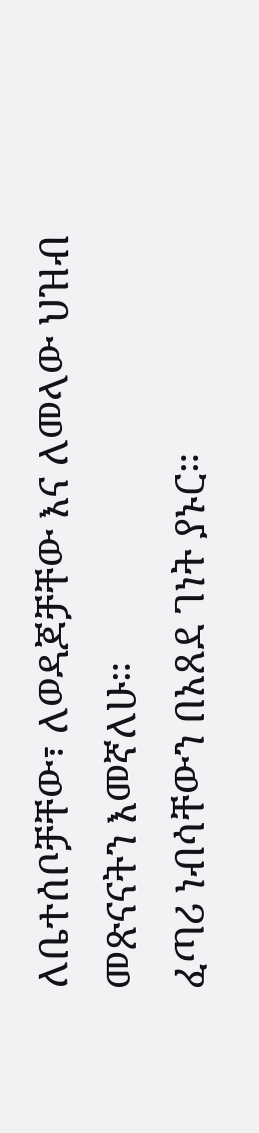ለቤተሰቦቻቸው፣ ለወዳጆቻቸው እና ለመላው ህዝብ መጽናናትን እመኛለሁ።
ፈጣሪ ነብሳቸውን በአጸደ ገነት ያኑር።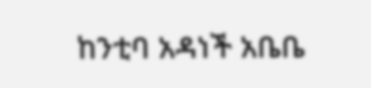ከንቲባ አዳነች አቤቤ